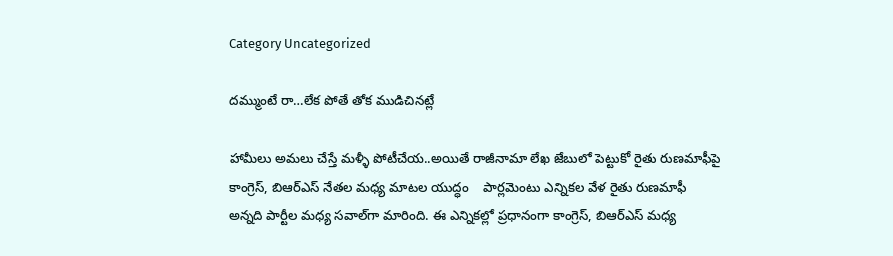Category Uncategorized

దమ్ముంటే రా…లేక పోతే తోక ముడిచినట్లే

హామీలు అమలు చేస్తే మళ్ళీ పోటీచేయ..అయితే రాజీనామా లేఖ జేబులో పెట్టుకో రైతు రుణమాఫీపై కాంగ్రెస్‌, బిఆర్‌ఎస్‌ నేతల మధ్య మాటల యుద్ధం    పార్లమెంటు ఎన్నికల వేళ రైతు రుణమాఫీ అన్నది పార్టీల మధ్య సవాల్‌గా మారింది. ఈ ఎన్నికల్లో ప్రధానంగా కాంగ్రెస్‌, బిఆర్‌ఎస్‌ మధ్య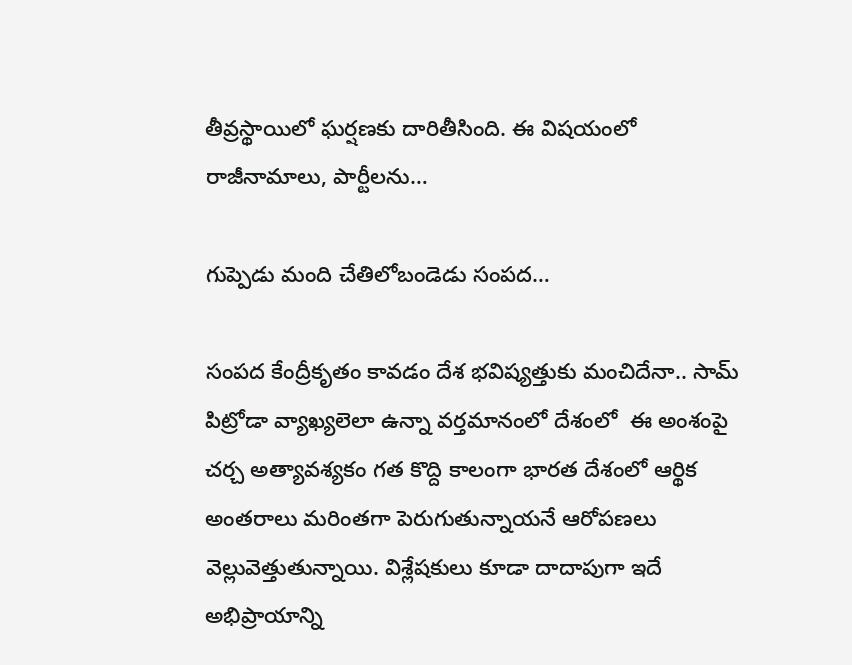తీవ్రస్థాయిలో ఘర్షణకు దారితీసింది. ఈ విషయంలో రాజీనామాలు, పార్టీలను…

గుప్పెడు మంది చేతిలోబండెడు సంపద…

సంపద కేంద్రీకృతం కావడం దేశ భవిష్యత్తుకు మంచిదేనా.. సామ్‌ పిట్రోడా వ్యాఖ్యలెలా ఉన్నా వర్తమానంలో దేశంలో  ఈ అంశంపై చర్చ అత్యావశ్యకం గత కొద్ది కాలంగా భారత దేశంలో ఆర్థిక అంతరాలు మరింతగా పెరుగుతున్నాయనే ఆరోపణలు వెల్లువెత్తుతున్నాయి. విశ్లేషకులు కూడా దాదాపుగా ఇదే అభిప్రాయాన్ని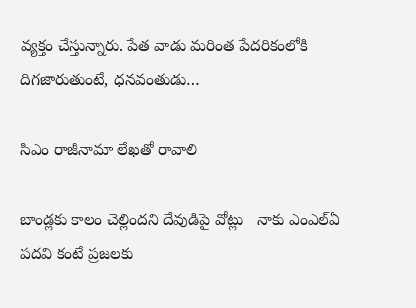వ్యక్తం చేస్తున్నారు. పేత వాడు మరింత పేదరికంలోకి దిగజారుతుంటే, ధనవంతుడు…

సిఎం రాజీనామా లేఖతో రావాలి

బాండ్లకు కాలం చెల్లిందని దేవుడిపై వోట్లు   నాకు ఎంఎల్‌ఏ పదవి కంటే ప్రజలకు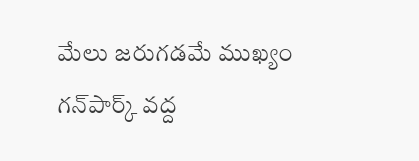మేలు జరుగడమే ముఖ్యం గన్‌పార్క్‌ వద్ద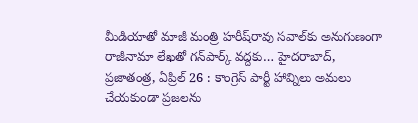మీడియాతో మాజీ మంత్రి హరీష్‌రావు సవాల్‌కు అనుగుణంగా రాజీనామా లేఖతో గన్‌పార్క్‌ వద్దకు… హైదరాబాద్‌, ప్రజాతంత్ర, ఏప్రిల్‌ 26 : కాంగ్రెస్‌ పార్టీ హావ్నిలు అమలు చేయకుండా ప్రజలను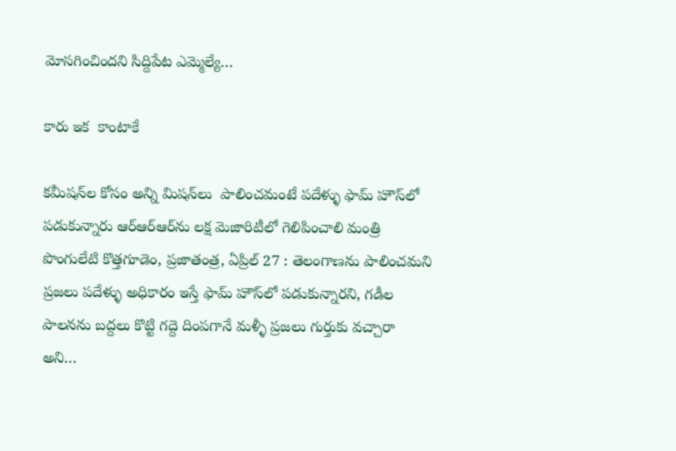మోసగించిందని సిద్దిపేట ఎమ్మెల్యే…

కారు ఇక  కాంటాకే

కమీషన్‌ల కోసం అన్ని మిషన్‌లు  పాలించమంటే పదేళ్ళు ఫామ్‌ హౌస్‌లో పడుకున్నారు ఆర్‌ఆర్‌ఆర్‌ను లక్ష మెజారిటీలో గెలిపించాలి మంత్రి పొంగులేటి కొత్తగూడెం, ప్రజాతంత్ర, ఏప్రిల్‌ 27 : తెలంగాణను పాలించమని ప్రజలు పదేళ్ళు అధికారం ఇస్తే ఫామ్‌ హౌస్‌లో పడుకున్నారని, గడీల పాలనను బద్దలు కొట్టి గద్దె దింపగానే మళ్ళీ ప్రజలు గుర్తుకు వచ్చారా అని…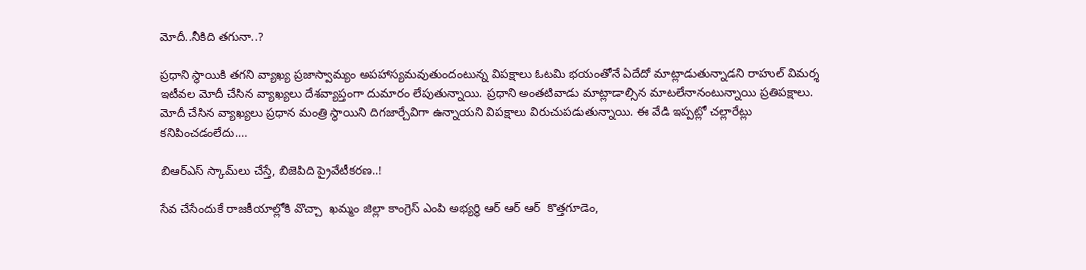మోదీ..నీకిది తగునా..?

ప్రధాని స్థాయికి తగని వ్యాఖ్య ప్రజాస్వామ్యం అపహాస్యమవుతుందంటున్న విపక్షాలు ఓటమి భయంతోనే ఏదేదో మాట్లాడుతున్నాడని రాహుల్‌ విమర్శ ఇటీవల మోదీ చేసిన వ్యాఖ్యలు దేశవ్యాప్తంగా దుమారం లేపుతున్నాయి. ప్రధాని అంతటివాడు మాట్లాడాల్సిన మాటలేనానంటున్నాయి ప్రతిపక్షాలు. మోదీ చేసిన వ్యాఖ్యలు ప్రధాన మంత్రి స్థాయిని దిగజార్చేవిగా ఉన్నాయని విపక్షాలు విరుచుపడుతున్నాయి. ఈ వేడి ఇప్పట్లో చల్లారేట్లు కనిపించడంలేదు.…

బిఆర్‌ఎస్‌ స్కామ్‌లు చేస్తే, బిజెపిది ప్రైవేటీకరణ..!

సేవ చేసేందుకే రాజకీయాల్లోకి వొచ్చా  ఖమ్మం జిల్లా కాంగ్రెస్ ఎంపి అభ్యర్థి ఆర్ ఆర్ ఆర్  కొత్తగూడెం,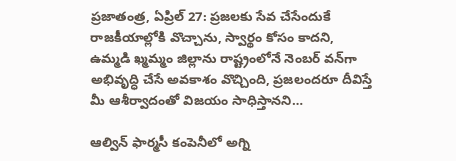ప్రజాతంత్ర, ఏప్రిల్‌ 27: ప్రజలకు సేవ చేసేందుకే రాజకీయాల్లోకి వొచ్చాను, స్వార్థం కోసం కాదని, ఉమ్మడి ఖ్మమ్మం జిల్లాను రాష్ట్రంలోనే నెంబర్‌ వన్‌గా అభివృద్ధి చేసే అవకాశం వొచ్చింది, ప్రజలందరూ దీవిస్తే మీ ఆశీర్వాదంతో విజయం సాధిస్తానని…

ఆల్విన్ ఫార్మసీ కంపెనీలో అగ్ని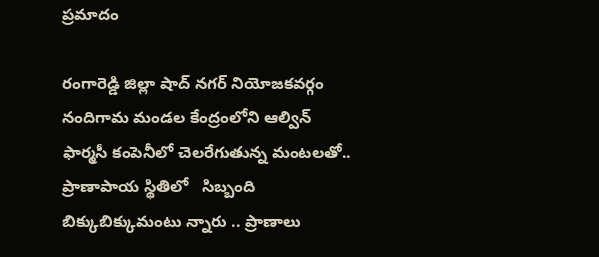ప్రమాదం

రంగారెడ్డి జిల్లా షాద్ నగర్ నియోజకవర్గం నందిగామ మండల కేంద్రంలోని ఆల్విన్ ఫార్మసీ కంపెనీలో చెలరేగుతున్న మంటలతో.. ప్రాణాపాయ స్థితిలో   సిబ్బంది   బిక్కుబిక్కుమంటు న్నారు .. ప్రాణాలు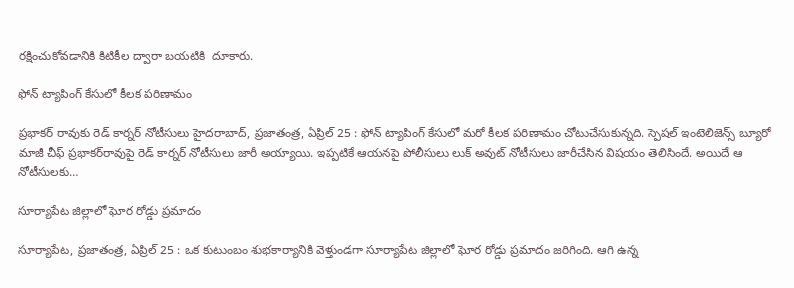రక్షించుకోవడానికి కిటికీల ద్వారా బయటికి  దూకారు.

ఫోన్‌ ట్యాపింగ్‌ కేసులో కీలక పరిణామం

ప్రభాకర్‌ రావుకు రెడ్‌ కార్నర్‌ నోటీసులు హైదరాబాద్‌, ప్రజాతంత్ర, ఏప్రిల్‌ 25 : ఫోన్‌ ట్యాపింగ్‌ కేసులో మరో కీలక పరిణామం చోటుచేసుకున్నది. స్పెషల్‌ ఇంటెలిజెన్స్‌ బ్యూరో మాజీ చీఫ్‌ ప్రభాకర్‌రావుపై రెడ్‌ కార్నర్‌ నోటీసులు జారీ అయ్యాయి. ఇప్పటికే ఆయనపై పోలీసులు లుక్‌ అవుట్‌ నోటీసులు జారీచేసిన విషయం తెలిసిందే. అయిదే ఆ నోటీసులకు…

సూర్యాపేట జిల్లాలో ఘోర రోడ్డు ప్రమాదం

సూర్యాపేట, ప్రజాతంత్ర, ఏప్రిల్‌ 25 : ఒక కుటుంబం శుభకార్యానికి వెళ్తుండగా సూర్యాపేట జిల్లాలో ఘోర రోడ్డు ప్రమాదం జరిగింది. ఆగి ఉన్న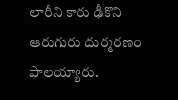లారీని కారు ఢీకొని ఆరుగురు దుర్మరణం పాలయ్యారు.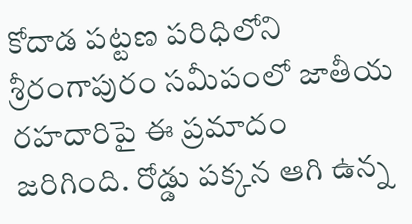కోదాడ పట్టణ పరిధిలోని శ్రీరంగాపురం సమీపంలో జాతీయ రహదారిపై ఈ ప్రమాదం జరిగింది. రోడ్డు పక్కన ఆగి ఉన్న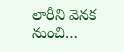లారీని వెనక నుంచి…